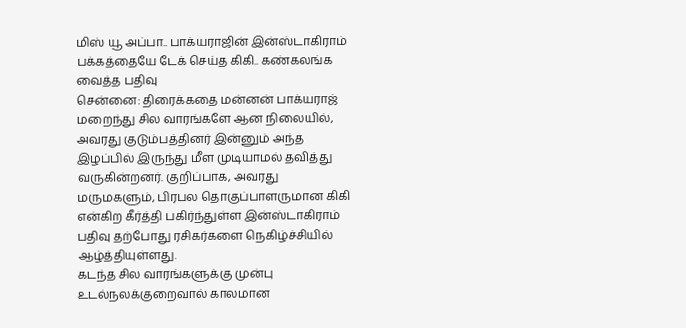மிஸ் யூ அப்பா.. பாக்யராஜின் இன்ஸ்டாகிராம் பக்கத்தையே டேக் செய்த கிகி.. கண்கலங்க வைத்த பதிவு
சென்னை: திரைக்கதை மன்னன் பாக்யராஜ் மறைந்து சில வாரங்களே ஆன நிலையில், அவரது குடும்பத்தினர் இன்னும் அந்த இழப்பில் இருந்து மீள முடியாமல் தவித்து வருகின்றனர். குறிப்பாக, அவரது மருமகளும், பிரபல தொகுப்பாளருமான கிகி என்கிற கீர்த்தி பகிர்ந்துள்ள இன்ஸ்டாகிராம் பதிவு தற்போது ரசிகர்களை நெகிழ்ச்சியில் ஆழ்த்தியுள்ளது.
கடந்த சில வாரங்களுக்கு முன்பு உடல்நலக்குறைவால் காலமான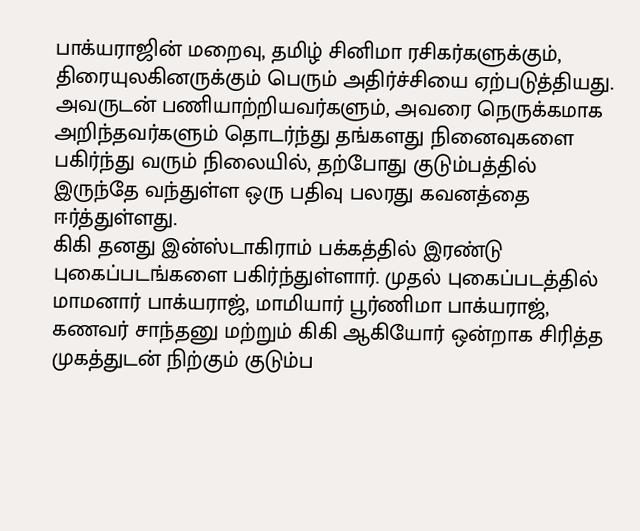பாக்யராஜின் மறைவு, தமிழ் சினிமா ரசிகர்களுக்கும், திரையுலகினருக்கும் பெரும் அதிர்ச்சியை ஏற்படுத்தியது. அவருடன் பணியாற்றியவர்களும், அவரை நெருக்கமாக அறிந்தவர்களும் தொடர்ந்து தங்களது நினைவுகளை பகிர்ந்து வரும் நிலையில், தற்போது குடும்பத்தில் இருந்தே வந்துள்ள ஒரு பதிவு பலரது கவனத்தை ஈர்த்துள்ளது.
கிகி தனது இன்ஸ்டாகிராம் பக்கத்தில் இரண்டு புகைப்படங்களை பகிர்ந்துள்ளார். முதல் புகைப்படத்தில் மாமனார் பாக்யராஜ், மாமியார் பூர்ணிமா பாக்யராஜ், கணவர் சாந்தனு மற்றும் கிகி ஆகியோர் ஒன்றாக சிரித்த முகத்துடன் நிற்கும் குடும்ப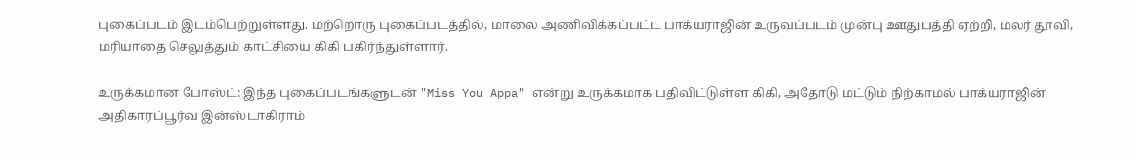புகைப்படம் இடம்பெற்றுள்ளது. மற்றொரு புகைப்படத்தில், மாலை அணிவிக்கப்பட்ட பாக்யராஜின் உருவப்படம் முன்பு ஊதுபத்தி ஏற்றி, மலர் தூவி, மரியாதை செலுத்தும் காட்சியை கிகி பகிர்ந்துள்ளார்.

உருக்கமான போஸ்ட்: இந்த புகைப்படங்களுடன் "Miss You Appa" என்று உருக்கமாக பதிவிட்டுள்ள கிகி, அதோடு மட்டும் நிற்காமல் பாக்யராஜின் அதிகாரப்பூர்வ இன்ஸ்டாகிராம்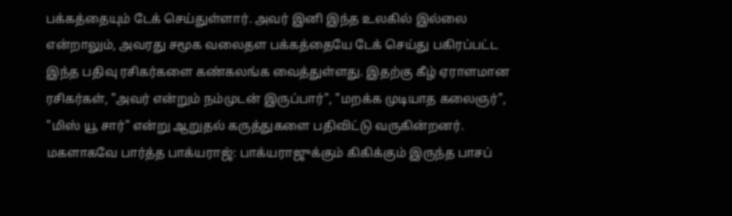பக்கத்தையும் டேக் செய்துள்ளார். அவர் இனி இந்த உலகில் இல்லை என்றாலும், அவரது சமூக வலைதள பக்கத்தையே டேக் செய்து பகிரப்பட்ட இந்த பதிவு ரசிகர்களை கண்கலங்க வைத்துள்ளது. இதற்கு கீழ் ஏராளமான ரசிகர்கள், "அவர் என்றும் நம்முடன் இருப்பார்", "மறக்க முடியாத கலைஞர்", "மிஸ் யூ சார்" என்று ஆறுதல் கருத்துகளை பதிவிட்டு வருகின்றனர்.
மகளாகவே பார்த்த பாக்யராஜ்: பாக்யராஜுக்கும் கிகிக்கும் இருந்த பாசப்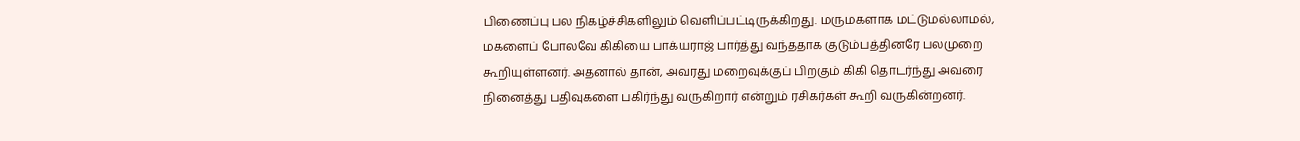பிணைப்பு பல நிகழ்ச்சிகளிலும் வெளிப்பட்டிருக்கிறது. மருமகளாக மட்டுமல்லாமல், மகளைப் போலவே கிகியை பாக்யராஜ் பார்த்து வந்ததாக குடும்பத்தினரே பலமுறை கூறியுள்ளனர். அதனால் தான், அவரது மறைவுக்குப் பிறகும் கிகி தொடர்ந்து அவரை நினைத்து பதிவுகளை பகிர்ந்து வருகிறார் என்றும் ரசிகர்கள் கூறி வருகின்றனர்.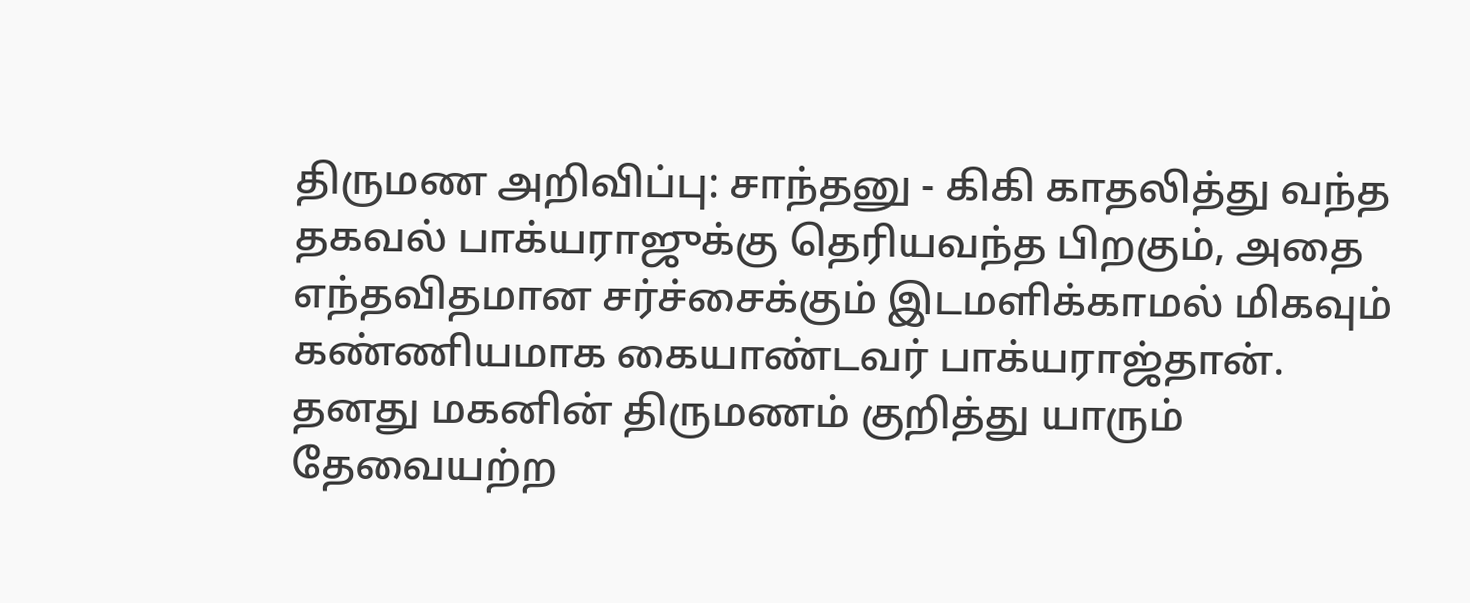திருமண அறிவிப்பு: சாந்தனு - கிகி காதலித்து வந்த தகவல் பாக்யராஜுக்கு தெரியவந்த பிறகும், அதை எந்தவிதமான சர்ச்சைக்கும் இடமளிக்காமல் மிகவும் கண்ணியமாக கையாண்டவர் பாக்யராஜ்தான். தனது மகனின் திருமணம் குறித்து யாரும் தேவையற்ற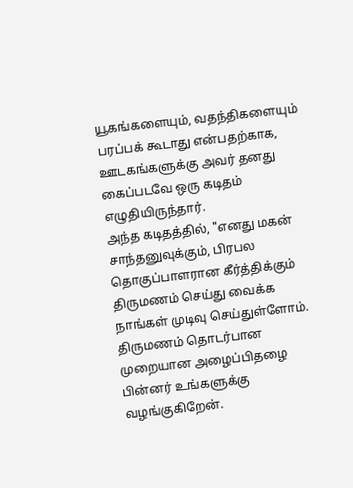யூகங்களையும், வதந்திகளையும் பரப்பக் கூடாது என்பதற்காக, ஊடகங்களுக்கு அவர் தனது கைப்படவே ஒரு கடிதம் எழுதியிருந்தார்.
அந்த கடிதத்தில், "எனது மகன் சாந்தனுவுக்கும், பிரபல தொகுப்பாளரான கீர்த்திக்கும் திருமணம் செய்து வைக்க நாங்கள் முடிவு செய்துள்ளோம். திருமணம் தொடர்பான முறையான அழைப்பிதழை பின்னர் உங்களுக்கு வழங்குகிறேன்.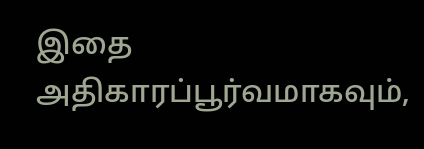இதை அதிகாரப்பூர்வமாகவும்,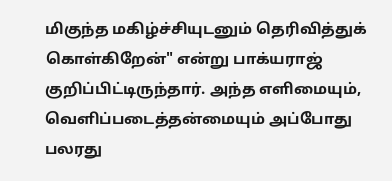மிகுந்த மகிழ்ச்சியுடனும் தெரிவித்துக் கொள்கிறேன்" என்று பாக்யராஜ் குறிப்பிட்டிருந்தார். அந்த எளிமையும், வெளிப்படைத்தன்மையும் அப்போது பலரது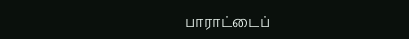பாராட்டைப்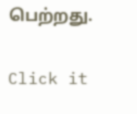பெற்றது.


Click it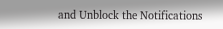and Unblock the Notifications